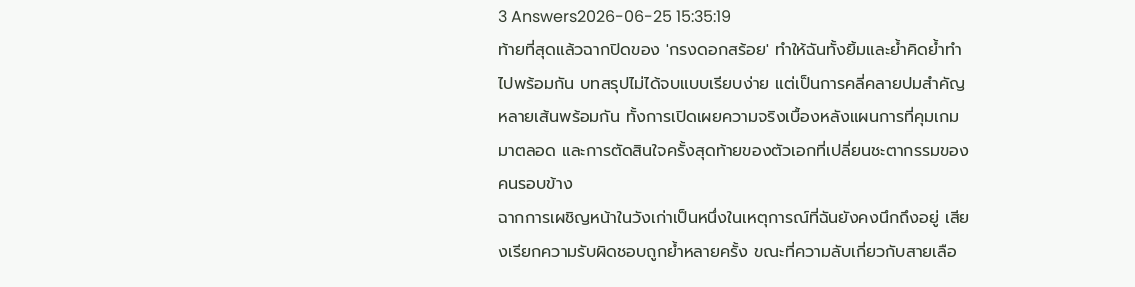3 Answers2026-06-25 15:35:19
ท้ายที่สุดแล้วฉากปิดของ 'กรงดอกสร้อย' ทำให้ฉันทั้งยิ้มและย้ำคิดย้ำทำไปพร้อมกัน บทสรุปไม่ได้จบแบบเรียบง่าย แต่เป็นการคลี่คลายปมสำคัญหลายเส้นพร้อมกัน ทั้งการเปิดเผยความจริงเบื้องหลังแผนการที่คุมเกมมาตลอด และการตัดสินใจครั้งสุดท้ายของตัวเอกที่เปลี่ยนชะตากรรมของคนรอบข้าง
ฉากการเผชิญหน้าในวังเก่าเป็นหนึ่งในเหตุการณ์ที่ฉันยังคงนึกถึงอยู่ เสียงเรียกความรับผิดชอบถูกย้ำหลายครั้ง ขณะที่ความลับเกี่ยวกับสายเลือ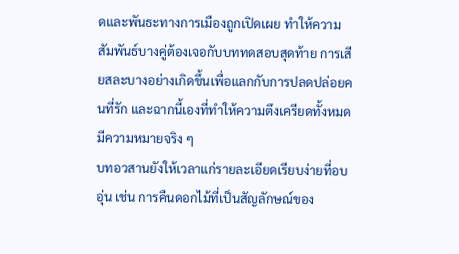ดและพันธะทางการเมืองถูกเปิดเผย ทำให้ความสัมพันธ์บางคู่ต้องเจอกับบททดสอบสุดท้าย การเสียสละบางอย่างเกิดขึ้นเพื่อแลกกับการปลดปล่อยคนที่รัก และฉากนี้เองที่ทำให้ความตึงเครียดทั้งหมดมีความหมายจริง ๆ
บทอวสานยังให้เวลาแก่รายละเอียดเรียบง่ายที่อบอุ่น เช่น การคืนดอกไม้ที่เป็นสัญลักษณ์ของ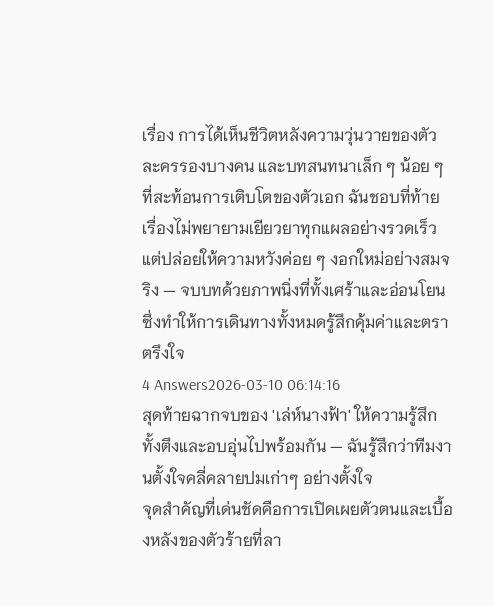เรื่อง การได้เห็นชีวิตหลังความวุ่นวายของตัวละครรองบางคน และบทสนทนาเล็ก ๆ น้อย ๆ ที่สะท้อนการเติบโตของตัวเอก ฉันชอบที่ท้ายเรื่องไม่พยายามเยียวยาทุกแผลอย่างรวดเร็ว แต่ปล่อยให้ความหวังค่อย ๆ งอกใหม่อย่างสมจริง — จบบทด้วยภาพนิ่งที่ทั้งเศร้าและอ่อนโยน ซึ่งทำให้การเดินทางทั้งหมดรู้สึกคุ้มค่าและตราตรึงใจ
4 Answers2026-03-10 06:14:16
สุดท้ายฉากจบของ 'เล่ห์นางฟ้า' ให้ความรู้สึกทั้งตึงและอบอุ่นไปพร้อมกัน — ฉันรู้สึกว่าทีมงานตั้งใจคลี่คลายปมเก่าๆ อย่างตั้งใจ
จุดสำคัญที่เด่นชัดคือการเปิดเผยตัวตนและเบื้องหลังของตัวร้ายที่ลา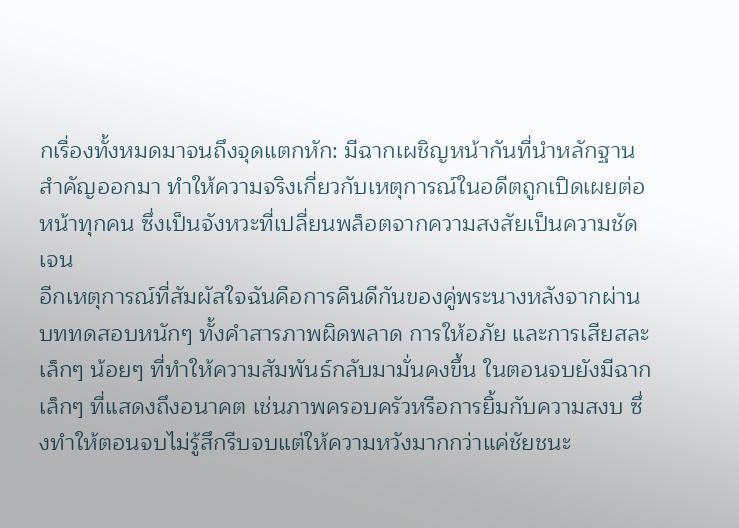กเรื่องทั้งหมดมาจนถึงจุดแตกหัก: มีฉากเผชิญหน้ากันที่นำหลักฐานสำคัญออกมา ทำให้ความจริงเกี่ยวกับเหตุการณ์ในอดีตถูกเปิดเผยต่อหน้าทุกคน ซึ่งเป็นจังหวะที่เปลี่ยนพล็อตจากความสงสัยเป็นความชัดเจน
อีกเหตุการณ์ที่สัมผัสใจฉันคือการคืนดีกันของคู่พระนางหลังจากผ่านบททดสอบหนักๆ ทั้งคำสารภาพผิดพลาด การให้อภัย และการเสียสละเล็กๆ น้อยๆ ที่ทำให้ความสัมพันธ์กลับมามั่นคงขึ้น ในตอนจบยังมีฉากเล็กๆ ที่แสดงถึงอนาคต เช่นภาพครอบครัวหรือการยิ้มกับความสงบ ซึ่งทำให้ตอนจบไม่รู้สึกรีบจบแต่ให้ความหวังมากกว่าแค่ชัยชนะ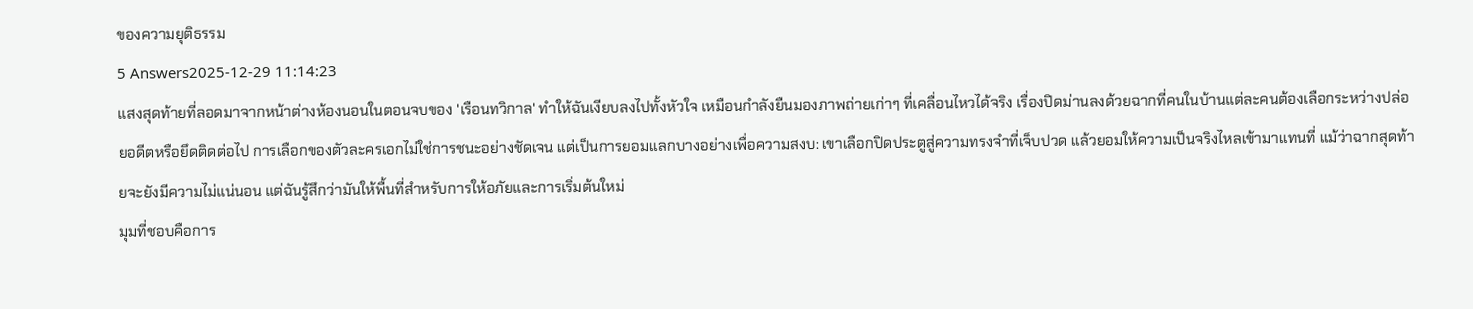ของความยุติธรรม
5 Answers2025-12-29 11:14:23
แสงสุดท้ายที่ลอดมาจากหน้าต่างห้องนอนในตอนจบของ 'เรือนทวิกาล' ทำให้ฉันเงียบลงไปทั้งหัวใจ เหมือนกำลังยืนมองภาพถ่ายเก่าๆ ที่เคลื่อนไหวได้จริง เรื่องปิดม่านลงด้วยฉากที่คนในบ้านแต่ละคนต้องเลือกระหว่างปล่อยอดีตหรือยึดติดต่อไป การเลือกของตัวละครเอกไม่ใช่การชนะอย่างชัดเจน แต่เป็นการยอมแลกบางอย่างเพื่อความสงบ: เขาเลือกปิดประตูสู่ความทรงจำที่เจ็บปวด แล้วยอมให้ความเป็นจริงไหลเข้ามาแทนที่ แม้ว่าฉากสุดท้ายจะยังมีความไม่แน่นอน แต่ฉันรู้สึกว่ามันให้พื้นที่สำหรับการให้อภัยและการเริ่มต้นใหม่
มุมที่ชอบคือการ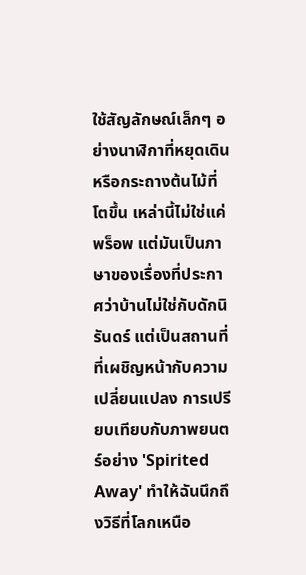ใช้สัญลักษณ์เล็กๆ อย่างนาฬิกาที่หยุดเดินหรือกระถางต้นไม้ที่โตขึ้น เหล่านี้ไม่ใช่แค่พร็อพ แต่มันเป็นภาษาของเรื่องที่ประกาศว่าบ้านไม่ใช่กับดักนิรันดร์ แต่เป็นสถานที่ที่เผชิญหน้ากับความเปลี่ยนแปลง การเปรียบเทียบกับภาพยนตร์อย่าง 'Spirited Away' ทำให้ฉันนึกถึงวิธีที่โลกเหนือ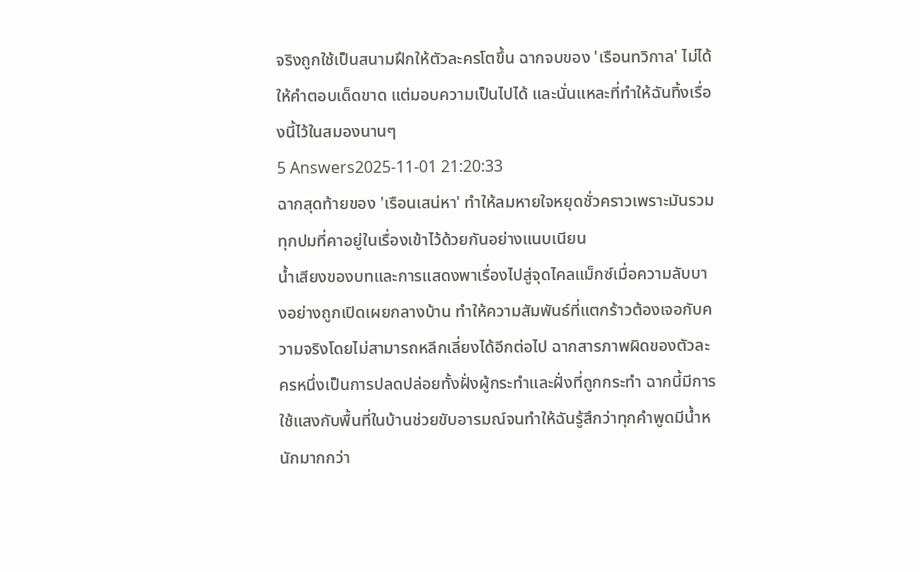จริงถูกใช้เป็นสนามฝึกให้ตัวละครโตขึ้น ฉากจบของ 'เรือนทวิกาล' ไม่ได้ให้คำตอบเด็ดขาด แต่มอบความเป็นไปได้ และนั่นแหละที่ทำให้ฉันทิ้งเรื่องนี้ไว้ในสมองนานๆ
5 Answers2025-11-01 21:20:33
ฉากสุดท้ายของ 'เรือนเสน่หา' ทำให้ลมหายใจหยุดชั่วคราวเพราะมันรวมทุกปมที่คาอยู่ในเรื่องเข้าไว้ด้วยกันอย่างแนบเนียน
น้ำเสียงของบทและการแสดงพาเรื่องไปสู่จุดไคลแม็กซ์เมื่อความลับบางอย่างถูกเปิดเผยกลางบ้าน ทำให้ความสัมพันธ์ที่แตกร้าวต้องเจอกับความจริงโดยไม่สามารถหลีกเลี่ยงได้อีกต่อไป ฉากสารภาพผิดของตัวละครหนึ่งเป็นการปลดปล่อยทั้งฝั่งผู้กระทำและฝั่งที่ถูกกระทำ ฉากนี้มีการใช้แสงกับพื้นที่ในบ้านช่วยขับอารมณ์จนทำให้ฉันรู้สึกว่าทุกคำพูดมีน้ำหนักมากกว่า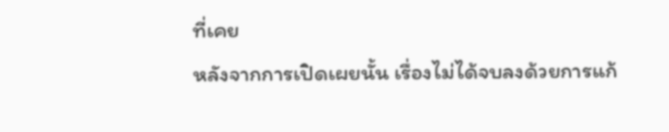ที่เคย
หลังจากการเปิดเผยนั้น เรื่องไม่ได้จบลงด้วยการแก้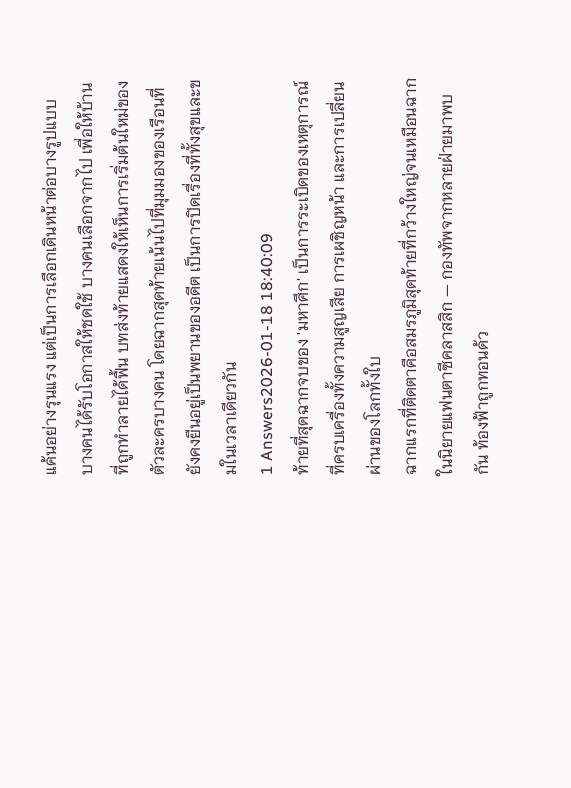แค้นอย่างรุนแรง แต่เป็นการเลือกเดินหน้าต่อบางรูปแบบ บางคนได้รับโอกาสให้ชดใช้ บางคนเลือกจากไป เพื่อให้บ้านที่ถูกทำลายได้ฟื้น บทส่งท้ายแสดงให้เห็นการเริ่มต้นใหม่ของตัวละครบางคน โดยฉากสุดท้ายเน้นไปที่มุมมองของเรือนที่ยังคงยืนอยู่เป็นพยานของอดีต เป็นการปิดเรื่องที่ทั้งสุขและขมในเวลาเดียวกัน
1 Answers2026-01-18 18:40:09
ท้ายที่สุดฉากจบของ 'มหาศึก' เป็นการระเบิดของเหตุการณ์ที่ครบเครื่องทั้งความสูญเสีย การเผชิญหน้า และการเปลี่ยนผ่านของโลกทั้งใบ
ฉากแรกที่ติดตาคือสมรภูมิสุดท้ายที่กว้างใหญ่จนเหมือนฉากในนิยายแฟนตาซีคลาสสิก — กองทัพจากหลายฝ่ายมาพบกัน ท้องฟ้าถูกทอนด้ว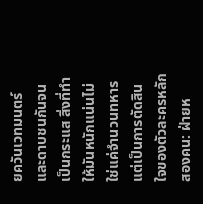ยควันเวทมนตร์และดาบชนกันจนเป็นกระแส สิ่งที่ทำให้มันหนักแน่นไม่ใช่แค่จำนวนทหาร แต่เป็นการตัดสินใจของตัวละครหลักสองคน: ฝ่ายห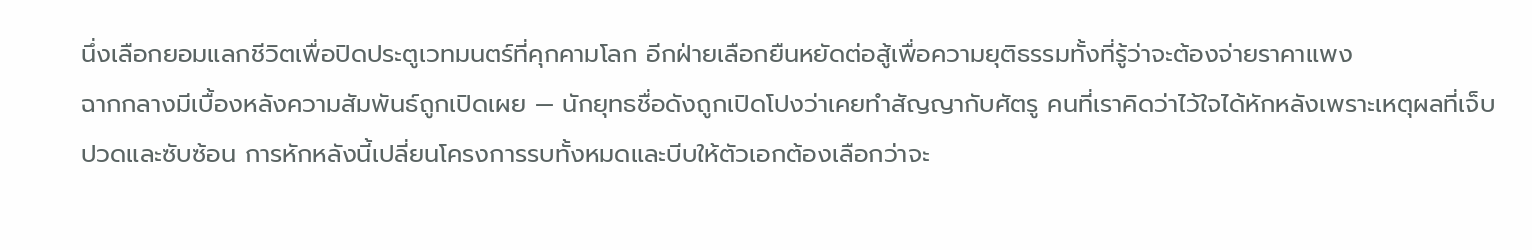นึ่งเลือกยอมแลกชีวิตเพื่อปิดประตูเวทมนตร์ที่คุกคามโลก อีกฝ่ายเลือกยืนหยัดต่อสู้เพื่อความยุติธรรมทั้งที่รู้ว่าจะต้องจ่ายราคาแพง
ฉากกลางมีเบื้องหลังความสัมพันธ์ถูกเปิดเผย — นักยุทธชื่อดังถูกเปิดโปงว่าเคยทำสัญญากับศัตรู คนที่เราคิดว่าไว้ใจได้หักหลังเพราะเหตุผลที่เจ็บปวดและซับซ้อน การหักหลังนี้เปลี่ยนโครงการรบทั้งหมดและบีบให้ตัวเอกต้องเลือกว่าจะ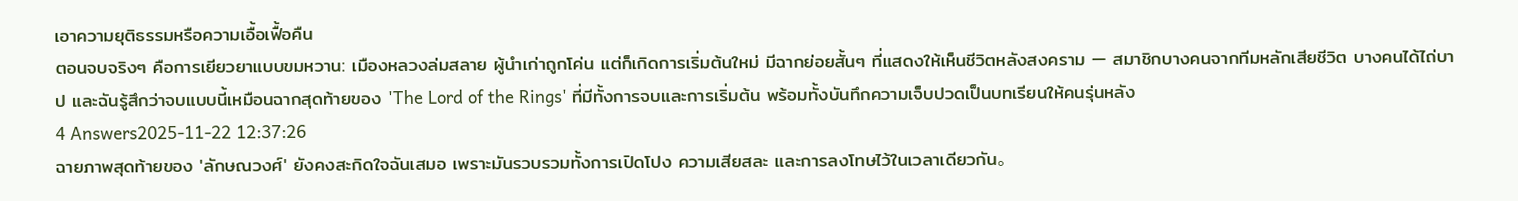เอาความยุติธรรมหรือความเอื้อเฟื้อคืน
ตอนจบจริงๆ คือการเยียวยาแบบขมหวาน: เมืองหลวงล่มสลาย ผู้นำเก่าถูกโค่น แต่ก็เกิดการเริ่มต้นใหม่ มีฉากย่อยสั้นๆ ที่แสดงให้เห็นชีวิตหลังสงคราม — สมาชิกบางคนจากทีมหลักเสียชีวิต บางคนได้ไถ่บาป และฉันรู้สึกว่าจบแบบนี้เหมือนฉากสุดท้ายของ 'The Lord of the Rings' ที่มีทั้งการจบและการเริ่มต้น พร้อมทั้งบันทึกความเจ็บปวดเป็นบทเรียนให้คนรุ่นหลัง
4 Answers2025-11-22 12:37:26
ฉายภาพสุดท้ายของ 'ลักษณวงศ์' ยังคงสะกิดใจฉันเสมอ เพราะมันรวบรวมทั้งการเปิดโปง ความเสียสละ และการลงโทษไว้ในเวลาเดียวกัน。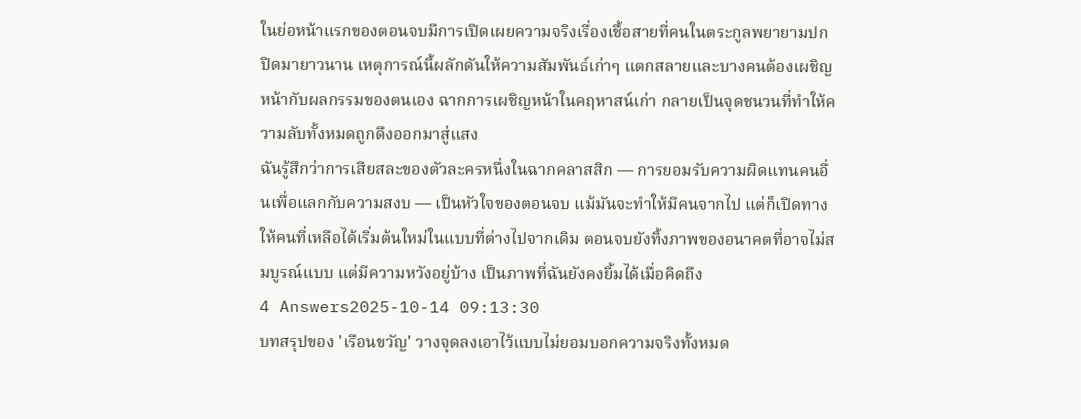ในย่อหน้าแรกของตอนจบมีการเปิดเผยความจริงเรื่องเชื้อสายที่คนในตระกูลพยายามปกปิดมายาวนาน เหตุการณ์นี้ผลักดันให้ความสัมพันธ์เก่าๆ แตกสลายและบางคนต้องเผชิญหน้ากับผลกรรมของตนเอง ฉากการเผชิญหน้าในคฤหาสน์เก่า กลายเป็นจุดชนวนที่ทำให้ความลับทั้งหมดถูกดึงออกมาสู่แสง
ฉันรู้สึกว่าการเสียสละของตัวละครหนึ่งในฉากคลาสสิก — การยอมรับความผิดแทนคนอื่นเพื่อแลกกับความสงบ — เป็นหัวใจของตอนจบ แม้มันจะทำให้มีคนจากไป แต่ก็เปิดทางให้คนที่เหลือได้เริ่มต้นใหม่ในแบบที่ต่างไปจากเดิม ตอนจบยังทิ้งภาพของอนาคตที่อาจไม่สมบูรณ์แบบ แต่มีความหวังอยู่บ้าง เป็นภาพที่ฉันยังคงยิ้มได้เมื่อคิดถึง
4 Answers2025-10-14 09:13:30
บทสรุปของ 'เรือนขวัญ' วางจุดลงเอาไว้แบบไม่ยอมบอกความจริงทั้งหมด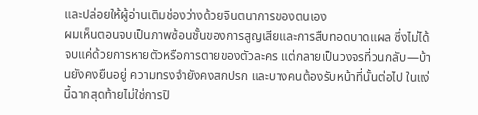และปล่อยให้ผู้อ่านเติมช่องว่างด้วยจินตนาการของตนเอง
ผมเห็นตอนจบเป็นภาพซ้อนชั้นของการสูญเสียและการสืบทอดบาดแผล ซึ่งไม่ได้จบแค่ด้วยการหายตัวหรือการตายของตัวละคร แต่กลายเป็นวงจรที่วนกลับ—บ้านยังคงยืนอยู่ ความทรงจำยังคงสกปรก และบางคนต้องรับหน้าที่นั้นต่อไป ในแง่นี้ฉากสุดท้ายไม่ใช่การปิ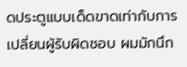ดประตูแบบเด็ดขาดเท่ากับการเปลี่ยนผู้รับผิดชอบ ผมมักนึก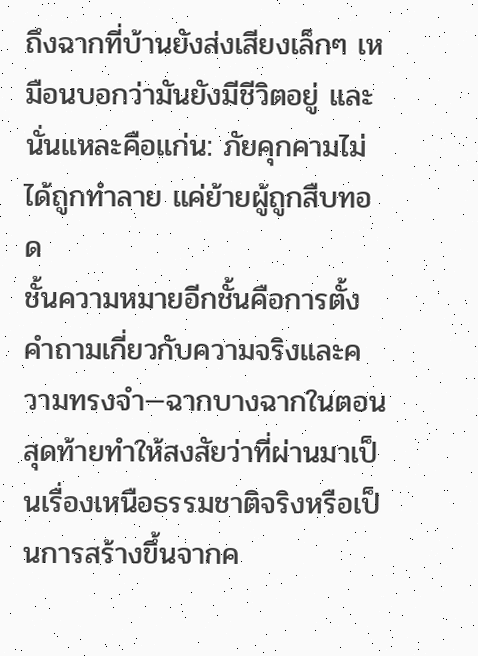ถึงฉากที่บ้านยังส่งเสียงเล็กๆ เหมือนบอกว่ามันยังมีชีวิตอยู่ และนั่นแหละคือแก่น: ภัยคุกคามไม่ได้ถูกทำลาย แค่ย้ายผู้ถูกสืบทอด
ชั้นความหมายอีกชั้นคือการตั้งคำถามเกี่ยวกับความจริงและความทรงจำ—ฉากบางฉากในตอนสุดท้ายทำให้สงสัยว่าที่ผ่านมาเป็นเรื่องเหนือธรรมชาติจริงหรือเป็นการสร้างขึ้นจากค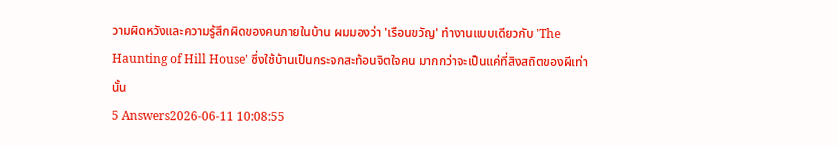วามผิดหวังและความรู้สึกผิดของคนภายในบ้าน ผมมองว่า 'เรือนขวัญ' ทำงานแบบเดียวกับ 'The Haunting of Hill House' ซึ่งใช้บ้านเป็นกระจกสะท้อนจิตใจคน มากกว่าจะเป็นแค่ที่สิงสถิตของผีเท่านั้น
5 Answers2026-06-11 10:08:55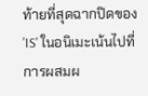ท้ายที่สุดฉากปิดของ 'IS' ในอนิเมะเน้นไปที่การผสมผ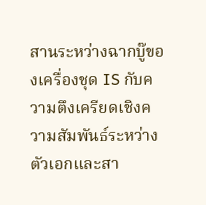สานระหว่างฉากบู๊ของเครื่องชุด IS กับความตึงเครียดเชิงความสัมพันธ์ระหว่างตัวเอกและสา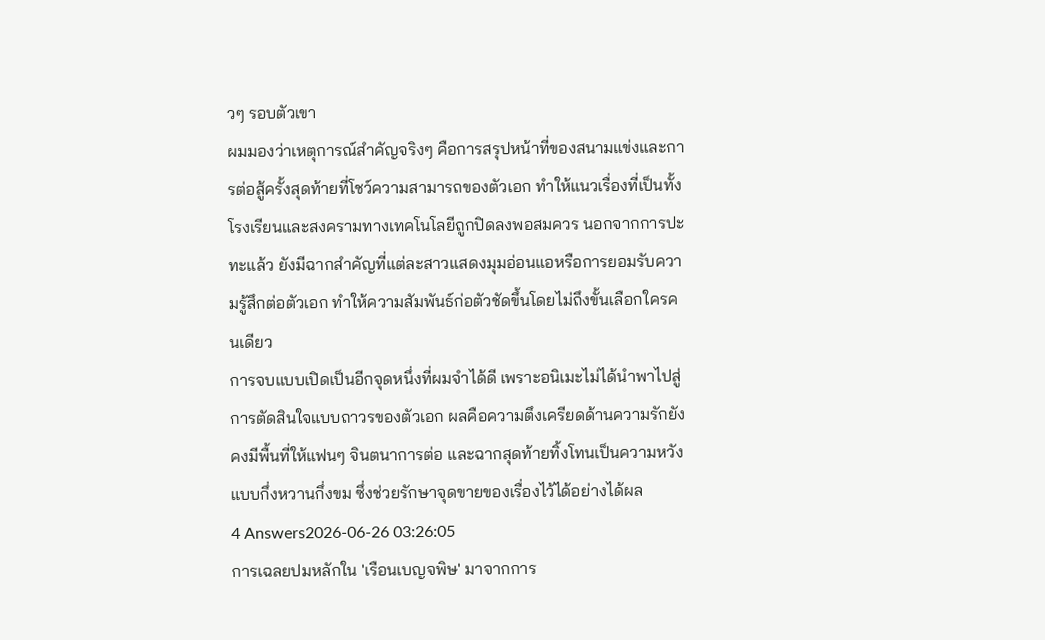วๆ รอบตัวเขา
ผมมองว่าเหตุการณ์สำคัญจริงๆ คือการสรุปหน้าที่ของสนามแข่งและการต่อสู้ครั้งสุดท้ายที่โชว์ความสามารถของตัวเอก ทำให้แนวเรื่องที่เป็นทั้งโรงเรียนและสงครามทางเทคโนโลยีถูกปิดลงพอสมควร นอกจากการปะทะแล้ว ยังมีฉากสำคัญที่แต่ละสาวแสดงมุมอ่อนแอหรือการยอมรับความรู้สึกต่อตัวเอก ทำให้ความสัมพันธ์ก่อตัวชัดขึ้นโดยไม่ถึงขั้นเลือกใครคนเดียว
การจบแบบเปิดเป็นอีกจุดหนึ่งที่ผมจำได้ดี เพราะอนิเมะไม่ได้นำพาไปสู่การตัดสินใจแบบถาวรของตัวเอก ผลคือความตึงเครียดด้านความรักยังคงมีพื้นที่ให้แฟนๆ จินตนาการต่อ และฉากสุดท้ายทิ้งโทนเป็นความหวังแบบกึ่งหวานกึ่งขม ซึ่งช่วยรักษาจุดขายของเรื่องไว้ได้อย่างได้ผล
4 Answers2026-06-26 03:26:05
การเฉลยปมหลักใน 'เรือนเบญจพิษ' มาจากการ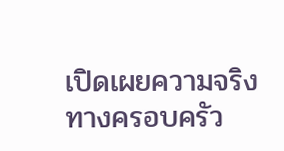เปิดเผยความจริงทางครอบครัว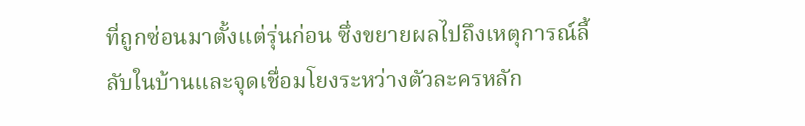ที่ถูกซ่อนมาตั้งแต่รุ่นก่อน ซึ่งขยายผลไปถึงเหตุการณ์ลี้ลับในบ้านและจุดเชื่อมโยงระหว่างตัวละครหลัก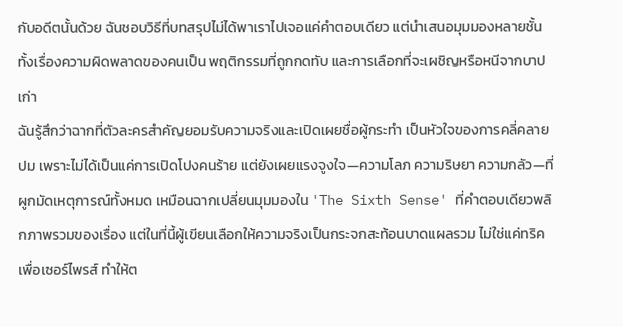กับอดีตนั้นด้วย ฉันชอบวิธีที่บทสรุปไม่ได้พาเราไปเจอแค่คำตอบเดียว แต่นำเสนอมุมมองหลายชั้น ทั้งเรื่องความผิดพลาดของคนเป็น พฤติกรรมที่ถูกกดทับ และการเลือกที่จะเผชิญหรือหนีจากบาปเก่า
ฉันรู้สึกว่าฉากที่ตัวละครสำคัญยอมรับความจริงและเปิดเผยชื่อผู้กระทำ เป็นหัวใจของการคลี่คลายปม เพราะไม่ได้เป็นแค่การเปิดโปงคนร้าย แต่ยังเผยแรงจูงใจ—ความโลภ ความริษยา ความกลัว—ที่ผูกมัดเหตุการณ์ทั้งหมด เหมือนฉากเปลี่ยนมุมมองใน 'The Sixth Sense' ที่คำตอบเดียวพลิกภาพรวมของเรื่อง แต่ในที่นี้ผู้เขียนเลือกให้ความจริงเป็นกระจกสะท้อนบาดแผลรวม ไม่ใช่แค่ทริคเพื่อเซอร์ไพรส์ ทำให้ต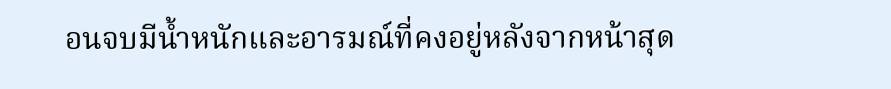อนจบมีน้ำหนักและอารมณ์ที่คงอยู่หลังจากหน้าสุด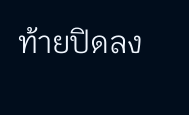ท้ายปิดลง